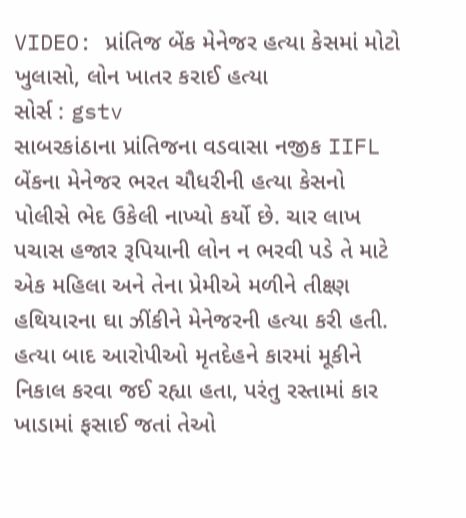VIDEO: પ્રાંતિજ બેંક મેનેજર હત્યા કેસમાં મોટો ખુલાસો, લોન ખાતર કરાઈ હત્યા
સોર્સ : gstv
સાબરકાંઠાના પ્રાંતિજના વડવાસા નજીક IIFL બેંકના મેનેજર ભરત ચૌધરીની હત્યા કેસનો પોલીસે ભેદ ઉકેલી નાખ્યો કર્યો છે. ચાર લાખ પચાસ હજાર રૂપિયાની લોન ન ભરવી પડે તે માટે એક મહિલા અને તેના પ્રેમીએ મળીને તીક્ષ્ણ હથિયારના ઘા ઝીંકીને મેનેજરની હત્યા કરી હતી. હત્યા બાદ આરોપીઓ મૃતદેહને કારમાં મૂકીને નિકાલ કરવા જઈ રહ્યા હતા, પરંતુ રસ્તામાં કાર ખાડામાં ફસાઈ જતાં તેઓ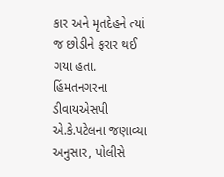કાર અને મૃતદેહને ત્યાં જ છોડીને ફરાર થઈ ગયા હતા. હિંમતનગરના ડીવાયએસપી એ.કે.પટેલના જણાવ્યા અનુસાર, પોલીસે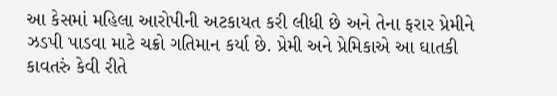આ કેસમાં મહિલા આરોપીની અટકાયત કરી લીધી છે અને તેના ફરાર પ્રેમીને ઝડપી પાડવા માટે ચક્રો ગતિમાન કર્યા છે. પ્રેમી અને પ્રેમિકાએ આ ઘાતકી કાવતરું કેવી રીતે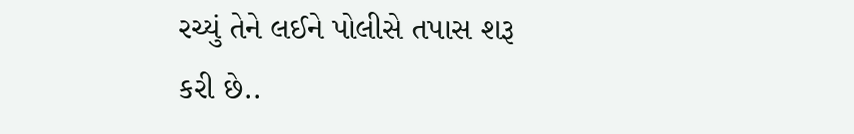રચ્યું તેને લઈને પોલીસે તપાસ શરૂ કરી છે..